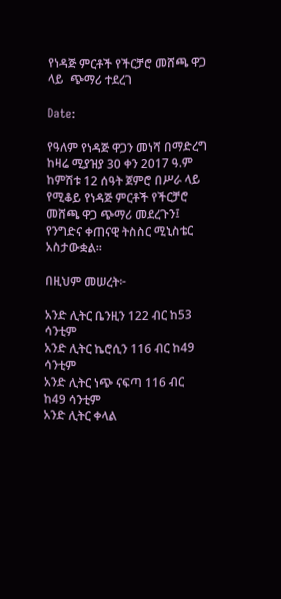የነዳጅ ምርቶች የችርቻሮ መሸጫ ዋጋ ላይ  ጭማሪ ተደረገ

Date:

የዓለም የነዳጅ ዋጋን መነሻ በማድረግ ከዛሬ ሚያዝያ 30 ቀን 2017 ዓ.ም ከምሽቱ 12 ሰዓት ጀምሮ በሥራ ላይ የሚቆይ የነዳጅ ምርቶች የችርቻሮ መሸጫ ዋጋ ጭማሪ መደረጉን፤ የንግድና ቀጠናዊ ትስስር ሚኒስቴር አስታውቋል።

በዚህም መሠረት፦

አንድ ሊትር ቤንዚን 122 ብር ከ53 ሳንቲም
አንድ ሊትር ኬሮሲን 116 ብር ከ49 ሳንቲም
አንድ ሊትር ነጭ ናፍጣ 116 ብር ከ49 ሳንቲም
አንድ ሊትር ቀላል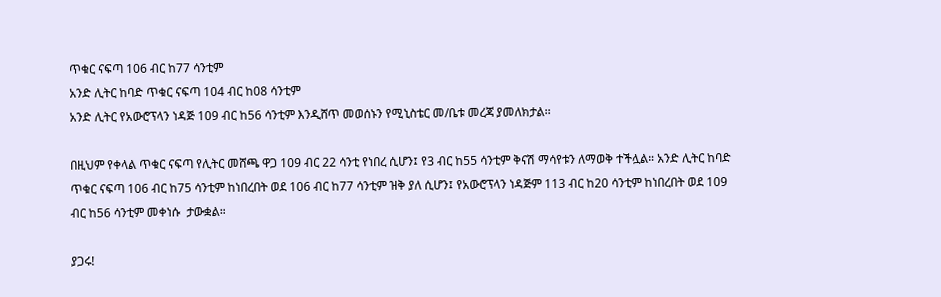ጥቁር ናፍጣ 106 ብር ከ77 ሳንቲም
አንድ ሊትር ከባድ ጥቁር ናፍጣ 104 ብር ከ08 ሳንቲም
አንድ ሊትር የአውሮፕላን ነዳጅ 109 ብር ከ56 ሳንቲም እንዲሸጥ መወሰኑን የሚኒስቴር መ/ቤቱ መረጃ ያመለክታል፡፡

በዚህም የቀላል ጥቁር ናፍጣ የሊትር መሸጫ ዋጋ 109 ብር 22 ሳንቲ የነበረ ሲሆን፤ የ3 ብር ከ55 ሳንቲም ቅናሽ ማሳየቱን ለማወቅ ተችሏል። አንድ ሊትር ከባድ ጥቁር ናፍጣ 106 ብር ከ75 ሳንቲም ከነበረበት ወደ 106 ብር ከ77 ሳንቲም ዝቅ ያለ ሲሆን፤ የአውሮፕላን ነዳጅም 113 ብር ከ20 ሳንቲም ከነበረበት ወደ 109 ብር ከ56 ሳንቲም መቀነሱ  ታውቋል።

ያጋሩ!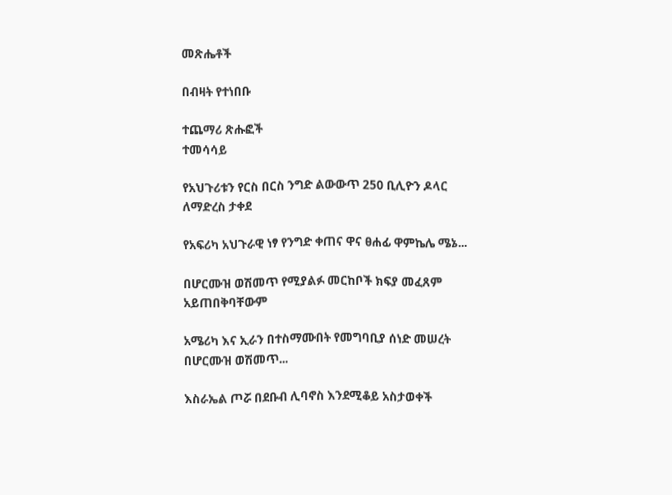መጽሔቶች

በብዛት የተነበቡ

ተጨማሪ ጽሑፎች
ተመሳሳይ

የአህጉሪቱን የርስ በርስ ንግድ ልውውጥ 250 ቢሊዮን ዶላር ለማድረስ ታቀደ

የአፍሪካ አህጉራዊ ነፃ የንግድ ቀጠና ዋና ፀሐፊ ዋምኬሌ ሜኔ...

በሆርሙዝ ወሽመጥ የሚያልፉ መርከቦች ክፍያ መፈጸም አይጠበቅባቸውም

አሜሪካ እና ኢራን በተስማሙበት የመግባቢያ ሰነድ መሠረት በሆርሙዝ ወሽመጥ...

እስራኤል ጦሯ በደቡብ ሊባኖስ እንደሚቆይ አስታወቀች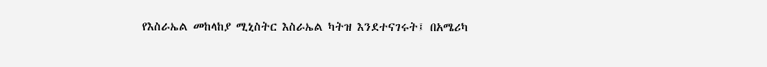የእስራኤል መከላከያ ሚኒስትር እስራኤል ካትዝ እንደተናገሩት፤ በአሜሪካ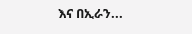እና በኢራን...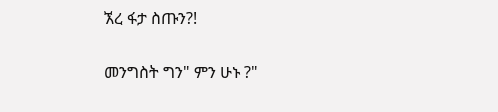ኧረ ፋታ ስጡን?!

መንግስት ግን" ምን ሁኑ ?"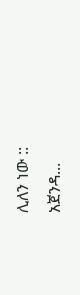ሊለን ነው :: አጀንዳ...